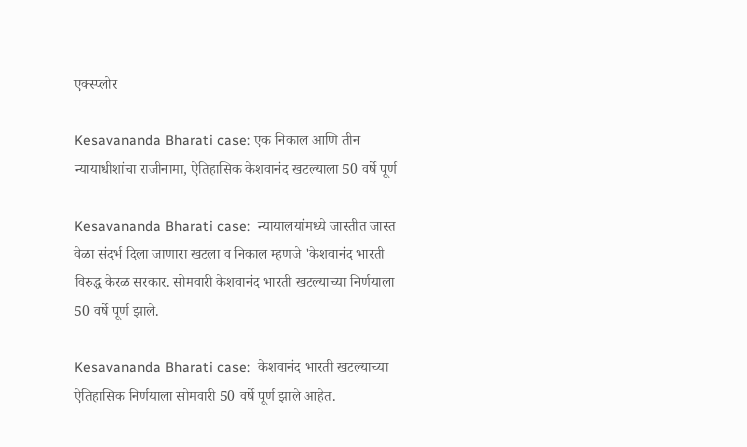एक्स्प्लोर

Kesavananda Bharati case: एक निकाल आणि तीन न्यायाधीशांचा राजीनामा, ऐतिहासिक केशवानंद खटल्याला 50 वर्षे पूर्ण

Kesavananda Bharati case:  न्यायालयांमध्ये जास्तीत जास्त वेळा संदर्भ दिला जाणारा खटला व निकाल म्हणजे 'केशवानंद भारती विरुद्ध केरळ सरकार. सोमवारी केशवानंद भारती खटल्याच्या निर्णयाला 50 वर्षे पूर्ण झाले.

Kesavananda Bharati case:  केशवानंद भारती खटल्याच्या ऐतिहासिक निर्णयाला सोमवारी 50 वर्षे पूर्ण झाले आहेत.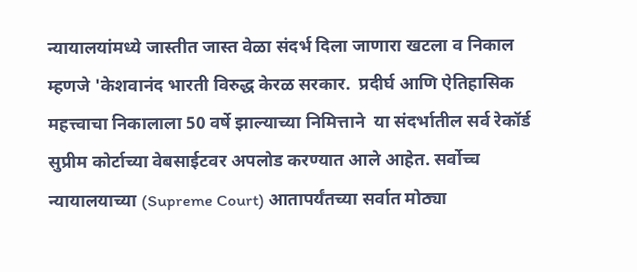न्यायालयांमध्ये जास्तीत जास्त वेळा संदर्भ दिला जाणारा खटला व निकाल म्हणजे 'केशवानंद भारती विरुद्ध केरळ सरकार.  प्रदीर्घ आणि ऐतिहासिक महत्त्वाचा निकालाला 50 वर्षे झाल्याच्या निमित्ताने  या संदर्भातील सर्व रेकॉर्ड सुप्रीम कोर्टाच्या वेबसाईटवर अपलोड करण्यात आले आहेत. सर्वोच्च न्यायालयाच्या (Supreme Court) आतापर्यंतच्या सर्वात मोठ्या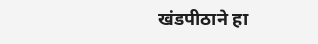खंडपीठाने हा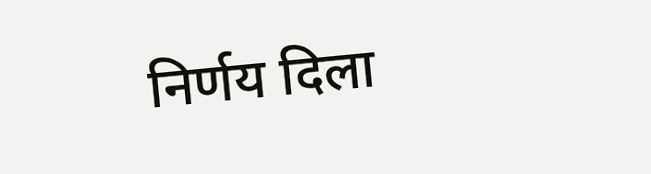निर्णय दिला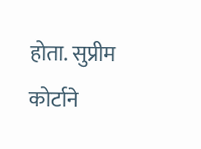होता. सुप्रीम कोर्टाने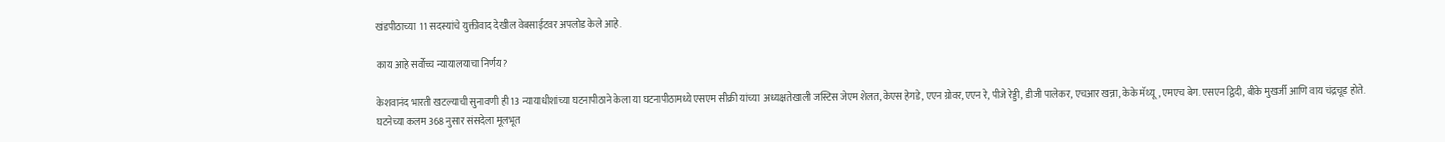खंडपीठाच्या  11 सदस्यांचे युक्तीवाद देखील वेबसाईटवर अपलोड केले आहे.

काय आहे सर्वोच्च न्यायालयाचा निर्णय?

केशवानंद भारती खटल्याची सुनावणी ही 13 न्यायाधीशांच्या घटनापीठाने केला या घटनापीठामध्ये एसएम सीक्री यांच्या  अध्यक्षतेखाली जस्टिस जेएम शेलत, केएस हेगडे, एएन ग्रोवर, एएन रे, पीजे रेड्डी, डीजी पालेकर, एचआर खन्ना, केके मॅथ्यू, एमएच बेग. एसएन द्विदी, बीके मुखर्जी आणि वाय चंद्रचूड होते.  घटनेच्या कलम 368 नुसार संसदेला मूलभूत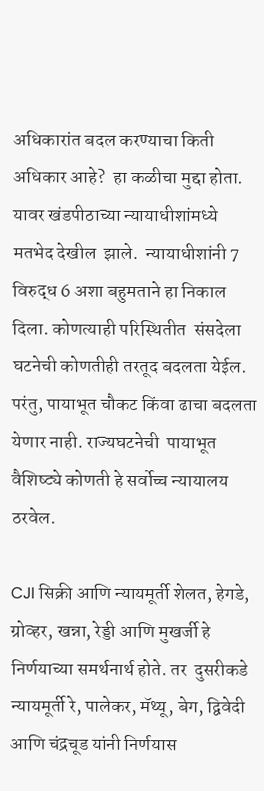अधिकारांत बदल करण्याचा किती अधिकार आहे?  हा कळीचा मुद्दा होता. यावर खंडपीठाच्या न्यायाधीशांमध्ये मतभेद देखील  झाले.  न्यायाधीशांनी 7 विरुद्ध 6 अशा बहुमताने हा निकाल दिला. कोणत्याही परिस्थितीत  संसदेला घटनेची कोणतीही तरतूद बदलता येईल. परंतु, पायाभूत चौकट किंवा ढाचा बदलता येणार नाही. राज्यघटनेची  पायाभूत वैशिष्ट्ये कोणती हे सर्वोच्च न्यायालय ठरवेल.

CJI सिक्री आणि न्यायमूर्ती शेलत, हेगडे, ग्रोव्हर, खन्ना, रेड्डी आणि मुखर्जी हे निर्णयाच्या समर्थनार्थ होते. तर  दुसरीकडे न्यायमूर्ती रे, पालेकर, मॅथ्यू, बेग, द्विवेदी आणि चंद्रचूड यांनी निर्णयास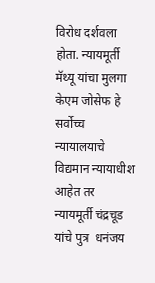विरोध दर्शवला होता. न्यायमूर्ती मॅथ्यू यांचा मुलगा केएम जोसेफ हे सर्वोच्च न्यायालयाचे विद्यमान न्यायाधीश आहेत तर न्यायमूर्ती चंद्रचूड यांचे पुत्र  धनंजय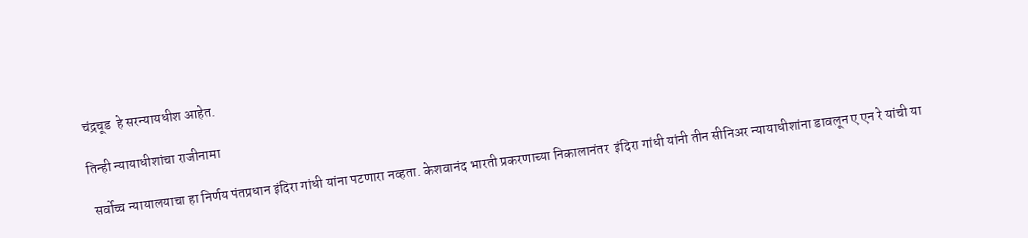चंद्रचूड  हे सरन्यायधीश आहेत.

तिन्ही न्यायाधीशांचा राजीनामा

 सर्वोच्च न्यायालयाचा हा निर्णय पंतप्रधान इंदिरा गांधी यांना पटणारा नव्हता. केशवानंद भारती प्रकरणाच्या निकालानंतर  इंदिरा गांधी यांनी तीन सीनिअर न्यायाधीशांना डावलून ए एन रे यांची या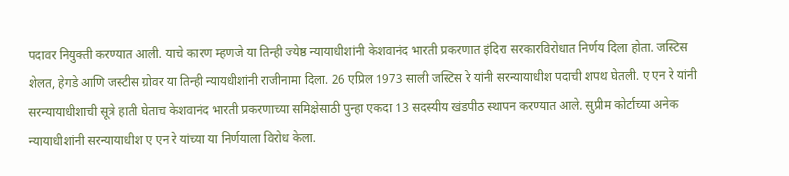पदावर नियुक्ती करण्यात आली. याचे कारण म्हणजे या तिन्ही ज्येष्ठ न्यायाधीशांनी केशवानंद भारती प्रकरणात इंदिरा सरकारविरोधात निर्णय दिला होता. जस्टिस शेलत, हेगडे आणि जस्टीस ग्रोवर या तिन्ही न्यायधीशांनी राजीनामा दिला. 26 एप्रिल 1973 साली जस्टिस रे यांनी सरन्यायाधीश पदाची शपथ घेतली. ए एन रे यांनी सरन्यायाधीशाची सूत्रे हाती घेताच केशवानंद भारती प्रकरणाच्या समिक्षेसाठी पुन्हा एकदा 13 सदस्यीय खंडपीठ स्थापन करण्यात आले. सुप्रीम कोर्टाच्या अनेक न्यायाधीशांनी सरन्यायाधीश ए एन रे यांच्या या निर्णयाला विरोध केला.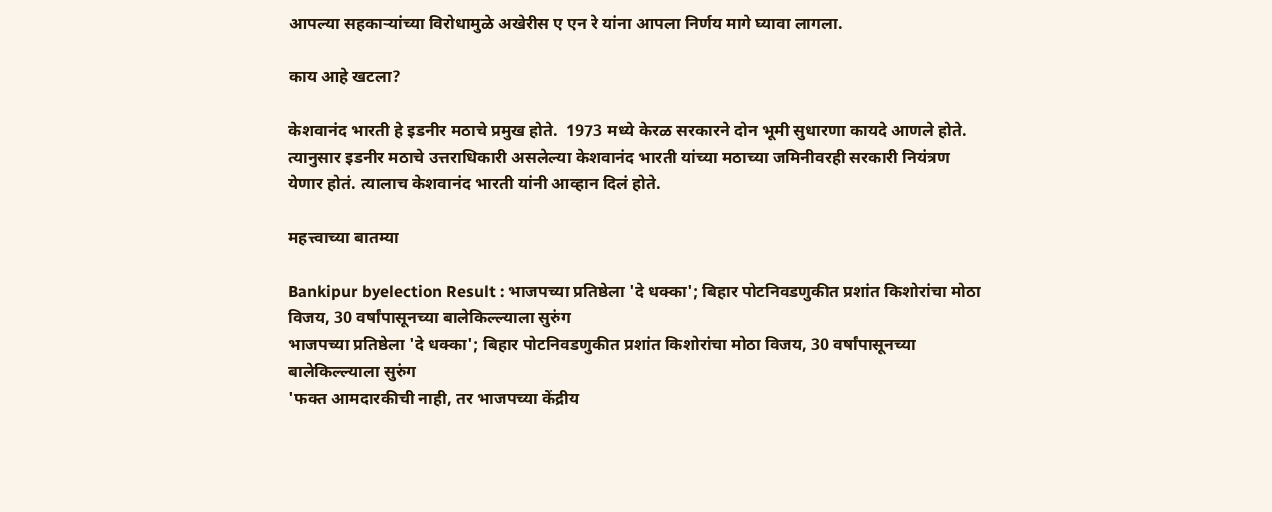आपल्या सहकाऱ्यांच्या विरोधामुळे अखेरीस ए एन रे यांना आपला निर्णय मागे घ्यावा लागला.

काय आहे खटला?

केशवानंद भारती हे इडनीर मठाचे प्रमुख होते.  1973 मध्ये केरळ सरकारने दोन भूमी सुधारणा कायदे आणले होते. त्यानुसार इडनीर मठाचे उत्तराधिकारी असलेल्या केशवानंद भारती यांच्या मठाच्या जमिनीवरही सरकारी नियंत्रण येणार होतं. त्यालाच केशवानंद भारती यांनी आव्हान दिलं होते.

महत्त्वाच्या बातम्या

Bankipur byelection Result : भाजपच्या प्रतिष्ठेला 'दे धक्का'; बिहार पोटनिवडणुकीत प्रशांत किशोरांचा मोठा विजय, 30 वर्षांपासूनच्या बालेकिल्ल्याला सुरुंग
भाजपच्या प्रतिष्ठेला 'दे धक्का'; बिहार पोटनिवडणुकीत प्रशांत किशोरांचा मोठा विजय, 30 वर्षांपासूनच्या बालेकिल्ल्याला सुरुंग
'फक्त आमदारकीची नाही, तर भाजपच्या केंद्रीय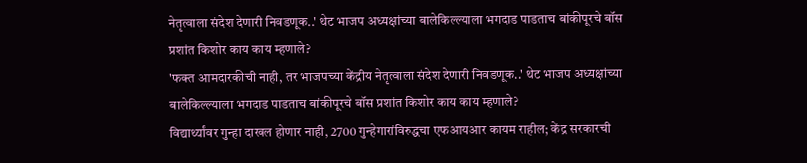नेतृत्वाला संदेश देणारी निवडणूक..' थेट भाजप अध्यक्षांच्या बालेकिल्ल्याला भगदाड पाडताच बांकीपूरचे बॉस प्रशांत किशोर काय काय म्हणाले?
'फक्त आमदारकीची नाही, तर भाजपच्या केंद्रीय नेतृत्वाला संदेश देणारी निवडणूक..' थेट भाजप अध्यक्षांच्या बालेकिल्ल्याला भगदाड पाडताच बांकीपूरचे बॉस प्रशांत किशोर काय काय म्हणाले?
विद्यार्थ्यांवर गुन्हा दाखल होणार नाही, 2700 गुन्हेगारांविरुद्धचा एफआयआर कायम राहील; केंद्र सरकारची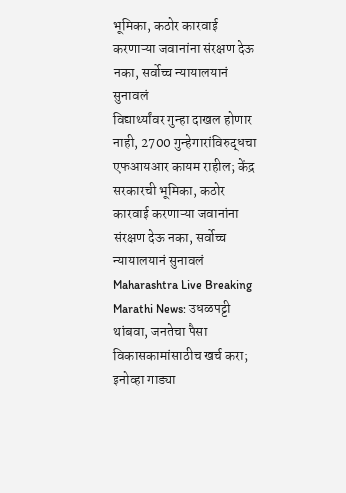भूमिका, कठोर कारवाई करणाऱ्या जवानांना संरक्षण देऊ नका, सर्वोच्च न्यायालयानं सुनावलं
विद्यार्थ्यांवर गुन्हा दाखल होणार नाही, 2700 गुन्हेगारांविरुद्धचा एफआयआर कायम राहील; केंद्र सरकारची भूमिका, कठोर कारवाई करणाऱ्या जवानांना संरक्षण देऊ नका, सर्वोच्च न्यायालयानं सुनावलं
Maharashtra Live Breaking Marathi News: उधळपट्टी थांबवा, जनतेचा पैसा विकासकामांसाठीच खर्च करा; इनोव्हा गाड्या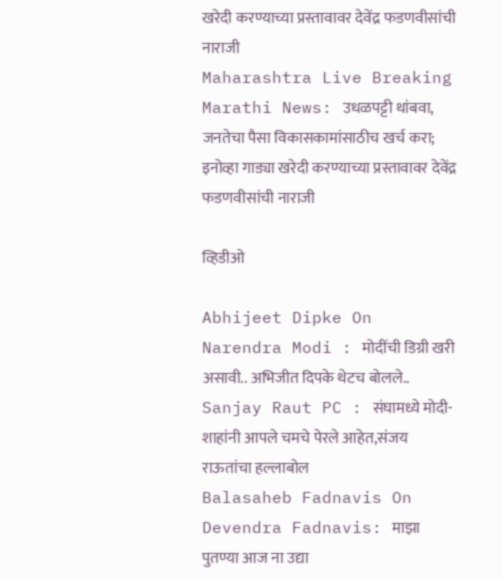खरेदी करण्याच्या प्रस्तावावर देवेंद्र फडणवीसांची नाराजी
Maharashtra Live Breaking Marathi News: उधळपट्टी थांबवा, जनतेचा पैसा विकासकामांसाठीच खर्च करा; इनोव्हा गाड्या खरेदी करण्याच्या प्रस्तावावर देवेंद्र फडणवीसांची नाराजी

व्हिडीओ

Abhijeet Dipke On Narendra Modi : मोदींची डिग्री खरी असावी.. अभिजीत दिपके थेटच बोलले..
Sanjay Raut PC : संघामध्ये मोदी-शाहांनी आपले चमचे पेरले आहेत,संजय राऊतांचा हल्लाबोल
Balasaheb Fadnavis On Devendra Fadnavis: माझा पुतण्या आज ना उद्या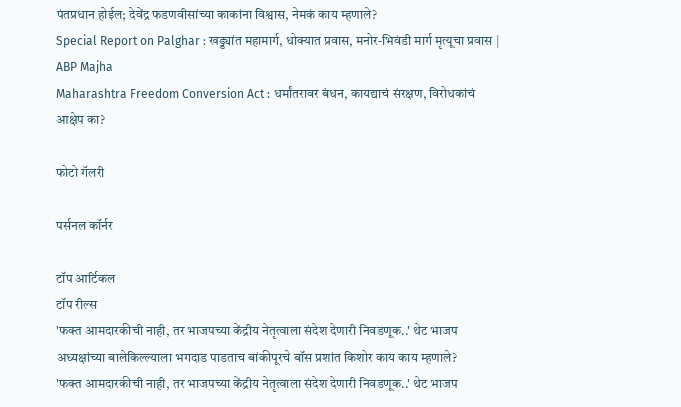पंतप्रधान होईल; देवेंद्र फडणवीसांच्या काकांना विश्वास, नेमकं काय म्हणाले?
Special Report on Palghar : खड्ड्यांत महामार्ग, धोक्यात प्रवास, मनोर-भिवंडी मार्ग मृत्यूचा प्रवास | ABP Majha
Maharashtra Freedom Conversion Act : धर्मांतरावर बंधन, कायद्याचं संरक्षण, विरोधकांचं आक्षेप का?

फोटो गॅलरी

पर्सनल कॉर्नर

टॉप आर्टिकल
टॉप रील्स
'फक्त आमदारकीची नाही, तर भाजपच्या केंद्रीय नेतृत्वाला संदेश देणारी निवडणूक..' थेट भाजप अध्यक्षांच्या बालेकिल्ल्याला भगदाड पाडताच बांकीपूरचे बॉस प्रशांत किशोर काय काय म्हणाले?
'फक्त आमदारकीची नाही, तर भाजपच्या केंद्रीय नेतृत्वाला संदेश देणारी निवडणूक..' थेट भाजप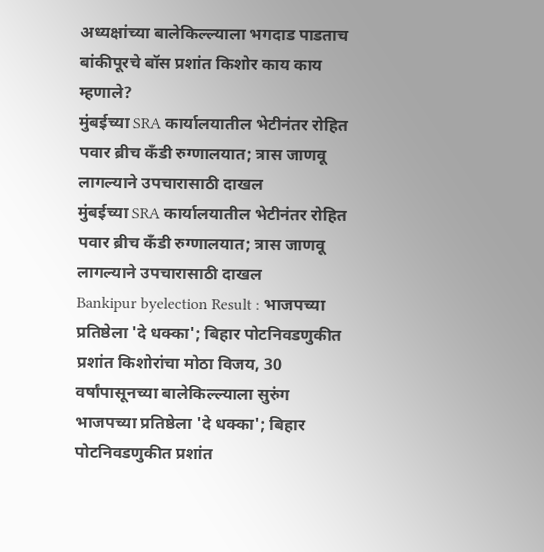अध्यक्षांच्या बालेकिल्ल्याला भगदाड पाडताच बांकीपूरचे बॉस प्रशांत किशोर काय काय म्हणाले?
मुंबईच्या SRA कार्यालयातील भेटीनंतर रोहित पवार ब्रीच कँडी रुग्णालयात; त्रास जाणवू लागल्याने उपचारासाठी दाखल
मुंबईच्या SRA कार्यालयातील भेटीनंतर रोहित पवार ब्रीच कँडी रुग्णालयात; त्रास जाणवू लागल्याने उपचारासाठी दाखल
Bankipur byelection Result : भाजपच्या प्रतिष्ठेला 'दे धक्का'; बिहार पोटनिवडणुकीत प्रशांत किशोरांचा मोठा विजय, 30 वर्षांपासूनच्या बालेकिल्ल्याला सुरुंग
भाजपच्या प्रतिष्ठेला 'दे धक्का'; बिहार पोटनिवडणुकीत प्रशांत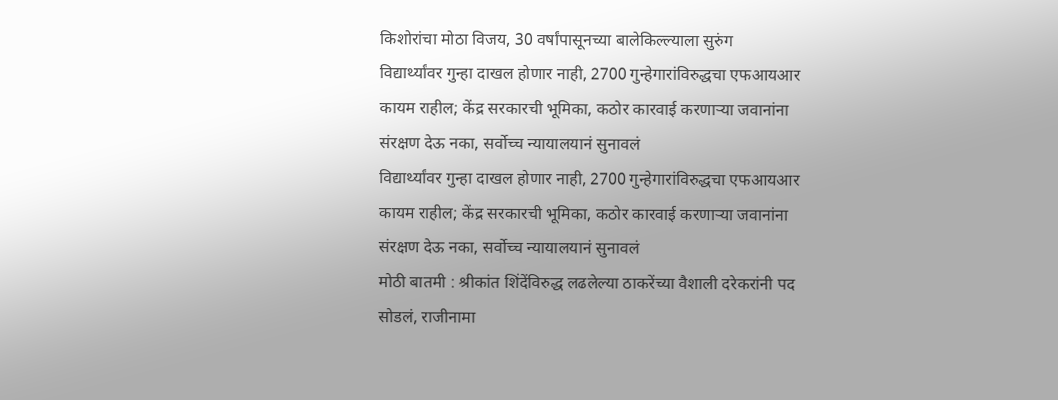किशोरांचा मोठा विजय, 30 वर्षांपासूनच्या बालेकिल्ल्याला सुरुंग
विद्यार्थ्यांवर गुन्हा दाखल होणार नाही, 2700 गुन्हेगारांविरुद्धचा एफआयआर कायम राहील; केंद्र सरकारची भूमिका, कठोर कारवाई करणाऱ्या जवानांना संरक्षण देऊ नका, सर्वोच्च न्यायालयानं सुनावलं
विद्यार्थ्यांवर गुन्हा दाखल होणार नाही, 2700 गुन्हेगारांविरुद्धचा एफआयआर कायम राहील; केंद्र सरकारची भूमिका, कठोर कारवाई करणाऱ्या जवानांना संरक्षण देऊ नका, सर्वोच्च न्यायालयानं सुनावलं
मोठी बातमी : श्रीकांत शिंदेंविरुद्ध लढलेल्या ठाकरेंच्या वैशाली दरेकरांनी पद सोडलं, राजीनामा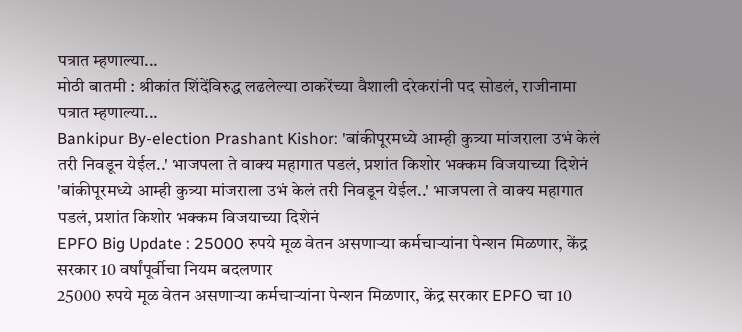पत्रात म्हणाल्या...
मोठी बातमी : श्रीकांत शिंदेंविरुद्ध लढलेल्या ठाकरेंच्या वैशाली दरेकरांनी पद सोडलं, राजीनामा पत्रात म्हणाल्या...
Bankipur By-election Prashant Kishor: 'बांकीपूरमध्ये आम्ही कुत्र्या मांजराला उभं केलं तरी निवडून येईल..' भाजपला ते वाक्य महागात पडलं, प्रशांत किशोर भक्कम विजयाच्या दिशेनं
'बांकीपूरमध्ये आम्ही कुत्र्या मांजराला उभं केलं तरी निवडून येईल..' भाजपला ते वाक्य महागात पडलं, प्रशांत किशोर भक्कम विजयाच्या दिशेनं
EPFO Big Update : 25000 रुपये मूळ वेतन असणाऱ्या कर्मचाऱ्यांना पेन्शन मिळणार, केंद्र सरकार 10 वर्षांपूर्वीचा नियम बदलणार
25000 रुपये मूळ वेतन असणाऱ्या कर्मचाऱ्यांना पेन्शन मिळणार, केंद्र सरकार EPFO चा 10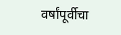वर्षांपूर्वीचा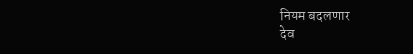नियम बदलणार
देव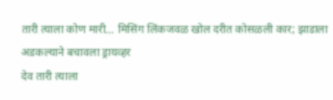तारी त्याला कोण मारी... मिसिंग लिंकजवळ खोल दरीत कोसळली कार; झाडाला अडकल्याने बचावला ड्रायव्हर
देव तारी त्याला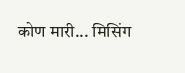कोण मारी... मिसिंग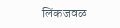लिंकजवळ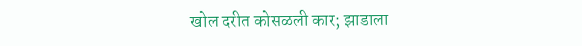खोल दरीत कोसळली कार; झाडाला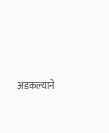अडकल्याने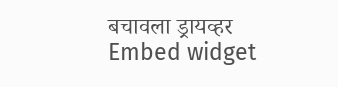बचावला ड्रायव्हर
Embed widget